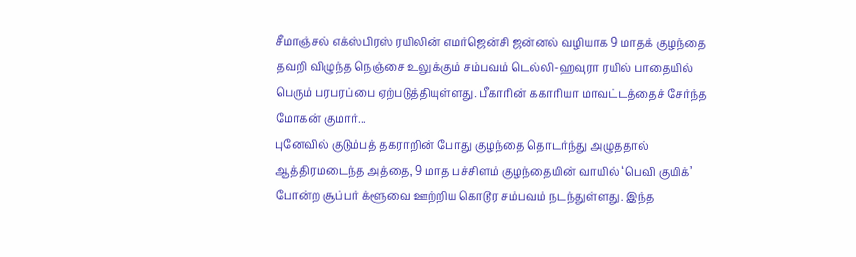சீமாஞ்சல் எக்ஸ்பிரஸ் ரயிலின் எமர்ஜென்சி ஜன்னல் வழியாக 9 மாதக் குழந்தை தவறி விழுந்த நெஞ்சை உலுக்கும் சம்பவம் டெல்லி-ஹவுரா ரயில் பாதையில் பெரும் பரபரப்பை ஏற்படுத்தியுள்ளது. பீகாரின் ககாரியா மாவட்டத்தைச் சேர்ந்த மோகன் குமார்...
புனேவில் குடும்பத் தகராறின் போது குழந்தை தொடர்ந்து அழுததால் ஆத்திரமடைந்த அத்தை, 9 மாத பச்சிளம் குழந்தையின் வாயில் ‘பெவி குயிக்’ போன்ற சூப்பர் க்ளூவை ஊற்றிய கொடூர சம்பவம் நடந்துள்ளது. இந்த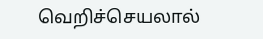வெறிச்செயலால்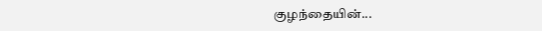குழந்தையின்...